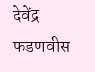देवेंद्र फडणवीस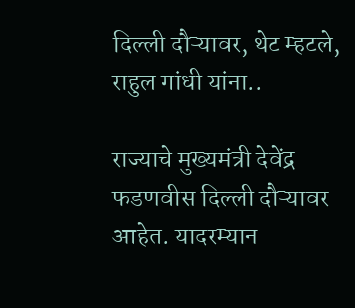दिल्ली दौऱ्यावर, थेट म्हटले, राहुल गांधी यांना..

राज्याचे मुख्यमंत्री देवेंद्र फडणवीस दिल्ली दौऱ्यावर आहेत. यादरम्यान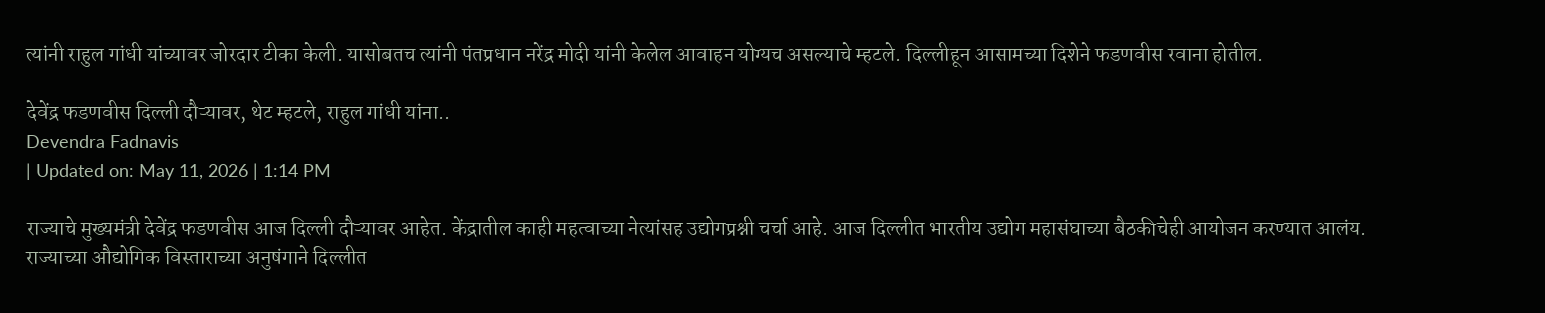त्यांनी राहुल गांधी यांच्यावर जोरदार टीका केली. यासोबतच त्यांनी पंतप्रधान नरेंद्र मोदी यांनी केलेल आवाहन योग्यच असल्याचे म्हटले. दिल्लीहून आसामच्या दिशेने फडणवीस रवाना होतील.

देवेंद्र फडणवीस दिल्ली दौऱ्यावर, थेट म्हटले, राहुल गांधी यांना..
Devendra Fadnavis
| Updated on: May 11, 2026 | 1:14 PM

राज्याचे मुख्यमंत्री देवेंद्र फडणवीस आज दिल्ली दौऱ्यावर आहेत. केंद्रातील काही महत्वाच्या नेत्यांसह उद्योगप्रश्नी चर्चा आहे. आज दिल्लीत भारतीय उद्योग महासंघाच्या बैठकीचेही आयोजन करण्यात आलंय. राज्याच्या औद्योगिक विस्ताराच्या अनुषंगाने दिल्लीत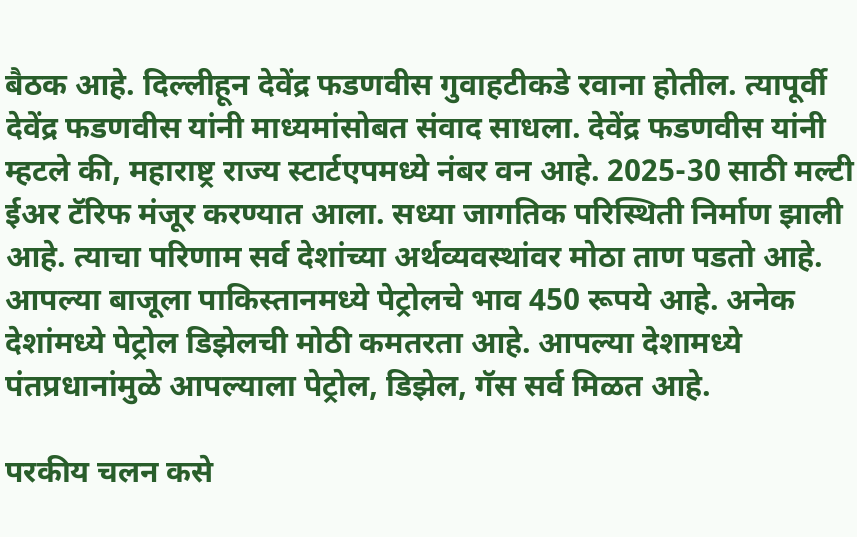बैठक आहे. दिल्लीहून देवेंद्र फडणवीस गुवाहटीकडे रवाना होतील. त्यापूर्वी देवेंद्र फडणवीस यांनी माध्यमांसोबत संवाद साधला. देवेंद्र फडणवीस यांनी म्हटले की, महाराष्ट्र राज्य स्टार्टएपमध्ये नंबर वन आहे. 2025-30 साठी मल्टी ईअर टॅरिफ मंजूर करण्यात आला. सध्या जागतिक परिस्थिती निर्माण झाली आहे. त्याचा परिणाम सर्व देशांच्या अर्थव्यवस्थांवर मोठा ताण पडतो आहे. आपल्या बाजूला पाकिस्तानमध्ये पेट्रोलचे भाव 450 रूपये आहे. अनेक देशांमध्ये पेट्रोल डिझेलची मोठी कमतरता आहे. आपल्या देशामध्ये पंतप्रधानांमुळे आपल्याला पेट्रोल, डिझेल, गॅस सर्व मिळत आहे.

परकीय चलन कसे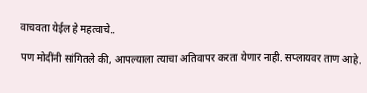वाचवता येईल हे महत्वाचे..

पण मोदींनी सांगितले की, आपल्याला त्याचा अतिवापर करता येणार नाही. सप्लायवर ताण आहे.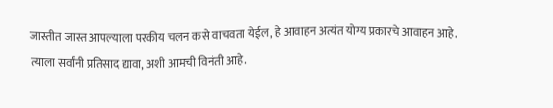जास्तीत जास्त आपल्याला परकीय चलन कसे वाचवता येईल, हे आवाहन अत्यंत योग्य प्रकारचे आवाहन आहे. त्याला सर्वांनी प्रतिसाद द्यावा, अशी आमची विनंती आहे.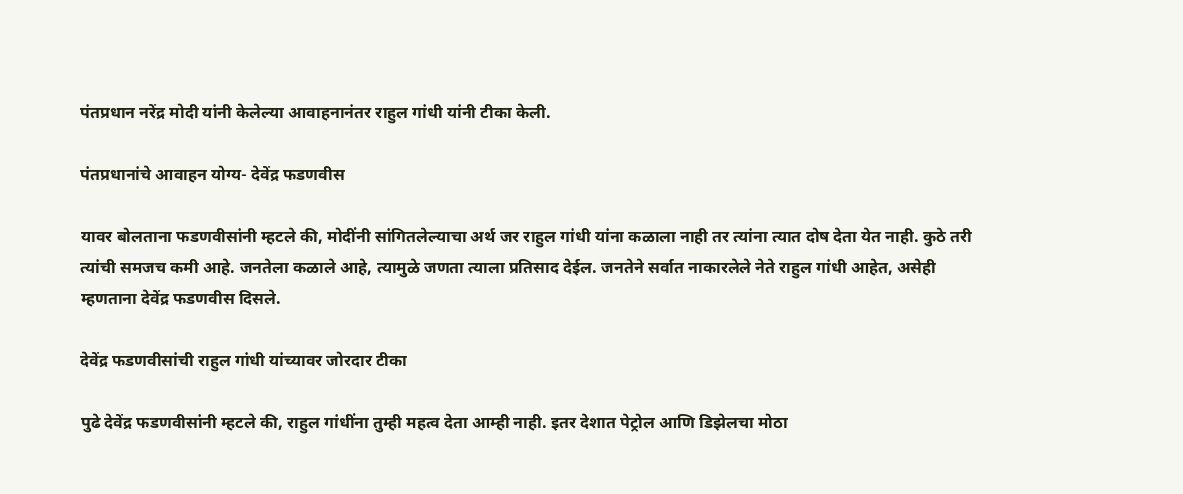पंतप्रधान नरेंद्र मोदी यांनी केलेल्या आवाहनानंतर राहुल गांधी यांनी टीका केली.

पंतप्रधानांचे आवाहन योग्य- देवेंद्र फडणवीस

यावर बोलताना फडणवीसांनी म्हटले की, मोदींनी सांगितलेल्याचा अर्थ जर राहुल गांधी यांना कळाला नाही तर त्यांना त्यात दोष देता येत नाही. कुठे तरी त्यांची समजच कमी आहे. जनतेला कळाले आहे, त्यामुळे जणता त्याला प्रतिसाद देईल. जनतेने सर्वात नाकारलेले नेते राहुल गांधी आहेत, असेही म्हणताना देवेंद्र फडणवीस दिसले.

देवेंद्र फडणवीसांची राहुल गांधी यांच्यावर जोरदार टीका

पुढे देवेंद्र फडणवीसांनी म्हटले की, राहुल गांधींना तुम्ही महत्व देता आम्ही नाही. इतर देशात पेट्रोल आणि डिझेलचा मोठा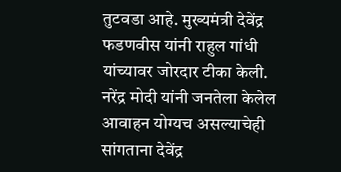तुटवडा आहे. मुख्यमंत्री देवेंद्र फडणवीस यांनी राहुल गांधी यांच्यावर जोरदार टीका केली. नरेंद्र मोदी यांनी जनतेला केलेल आवाहन योग्यच असल्याचेही सांगताना देवेंद्र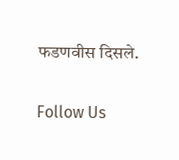फडणवीस दिसले.

Follow Us